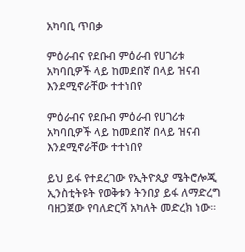አካባቢ ጥበቃ

ምዕራብና የደቡብ ምዕራብ የሀገሪቱ አካባቢዎች ላይ ከመደበኛ በላይ ዝናብ እንደሚኖራቸው ተተነበየ

ምዕራብና የደቡብ ምዕራብ የሀገሪቱ አካባቢዎች ላይ ከመደበኛ በላይ ዝናብ እንደሚኖራቸው ተተነበየ

ይህ ይፋ የተደረገው የኢትዮጲያ ሜትሮሎጂ ኢንስቲትዩት የወቅቱን ትንበያ ይፋ ለማድረግ ባዘጋጀው የባለድርሻ አካለት መድረክ ነው።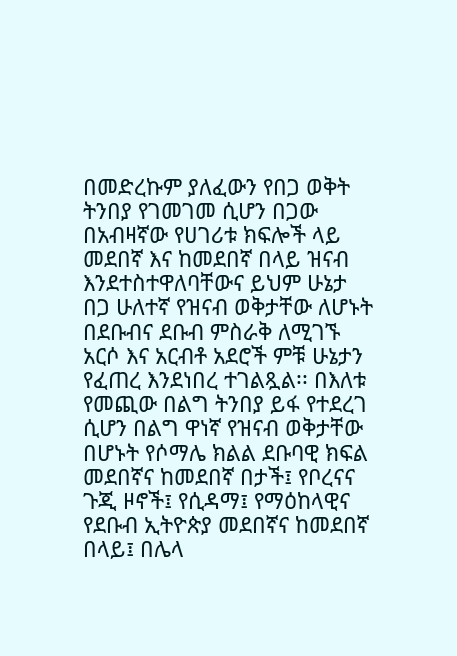በመድረኩም ያለፈውን የበጋ ወቅት ትንበያ የገመገመ ሲሆን በጋው በአብዛኛው የሀገሪቱ ክፍሎች ላይ መደበኛ እና ከመደበኛ በላይ ዝናብ እንደተስተዋለባቸውና ይህም ሁኔታ በጋ ሁለተኛ የዝናብ ወቅታቸው ለሆኑት በደቡብና ደቡብ ምስራቅ ለሚገኙ አርሶ እና አርብቶ አደሮች ምቹ ሁኔታን የፈጠረ እንደነበረ ተገልጿል፡፡ በእለቱ የመጪው በልግ ትንበያ ይፋ የተደረገ ሲሆን በልግ ዋነኛ የዝናብ ወቅታቸው በሆኑት የሶማሌ ክልል ደቡባዊ ክፍል መደበኛና ከመደበኛ በታች፤ የቦረናና ጉጂ ዞኖች፤ የሲዳማ፤ የማዕከላዊና የደቡብ ኢትዮጵያ መደበኛና ከመደበኛ በላይ፤ በሌላ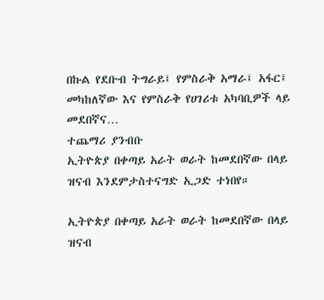በኩል የደቡብ ትግራይ፤ የምስራቅ አማራ፤ አፋር፤ መካከለኛው እና የምስራቅ የሀገሪቱ አካባቢዎች ላይ መደበኛና…
ተጨማሪ ያንብቡ
ኢትዮጵያ በቀጣይ አራት ወራት ከመደበኛው በላይ ዝናብ እንደምታስተናግድ ኢጋድ ተነበየ።

ኢትዮጵያ በቀጣይ አራት ወራት ከመደበኛው በላይ ዝናብ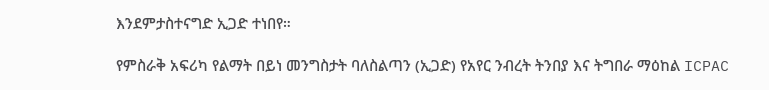እንደምታስተናግድ ኢጋድ ተነበየ።

የምስራቅ አፍሪካ የልማት በይነ መንግስታት ባለስልጣን (ኢጋድ) የአየር ንብረት ትንበያ እና ትግበራ ማዕከል ICPAC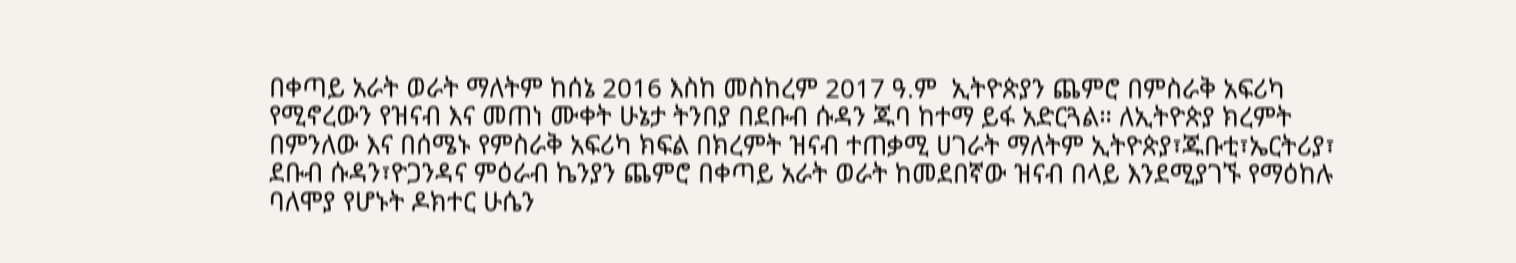በቀጣይ አራት ወራት ማለትም ከሰኔ 2016 እስከ መስከረም 2017 ዓ.ም  ኢትዮጵያን ጨምሮ በምስራቅ አፍሪካ የሚኖረውን የዝናብ እና መጠነ ሙቀት ሁኔታ ትንበያ በደቡብ ሱዳን ጁባ ከተማ ይፋ አድርጓል። ለኢትዮጵያ ክረምት በምንለው እና በሰሜኑ የምስራቅ አፍሪካ ክፍል በክረምት ዝናብ ተጠቃሚ ሀገራት ማለትም ኢትዮጵያ፣ጁቡቲ፣ኤርትሪያ፣ ደቡብ ሱዳን፣ዮጋንዳና ምዕራብ ኬንያን ጨምሮ በቀጣይ አራት ወራት ከመደበኛው ዝናብ በላይ እንደሚያገኙ የማዕከሉ ባለሞያ የሆኑት ዶክተር ሁሴን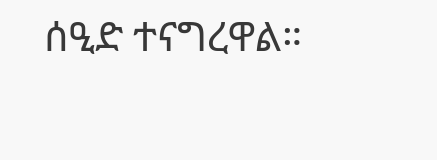ሰዒድ ተናግረዋል።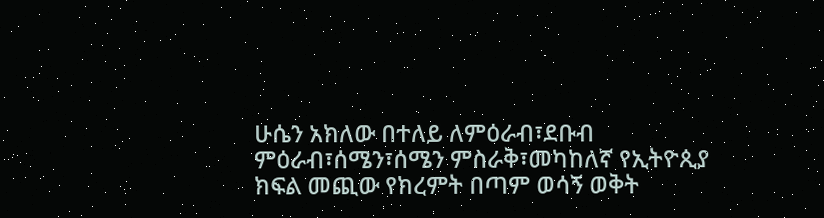ሁሴን አክለው በተለይ ለምዕራብ፣ደቡብ ምዕራብ፣ሰሜን፣ሰሜን ምስራቅ፣መካከለኛ የኢትዮጲያ ክፍል መጪው የክረምት በጣም ወሳኝ ወቅት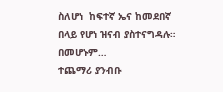ስለሆነ  ከፍተኛ ኤና ከመደበኛ በላይ የሆነ ዝናብ ያስተናግዳሉ። በመሆኑም…
ተጨማሪ ያንብቡ